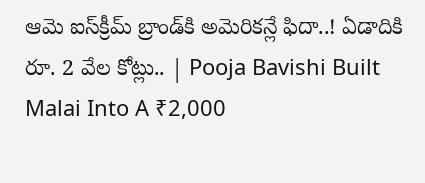ఆమె ఐస్‌క్రీమ్‌ బ్రాండ్‌కి అమెరికన్లే ఫిదా..! ఏడాదికి రూ. 2 వేల కోట్లు.. | Pooja Bavishi Built Malai Into A ₹2,000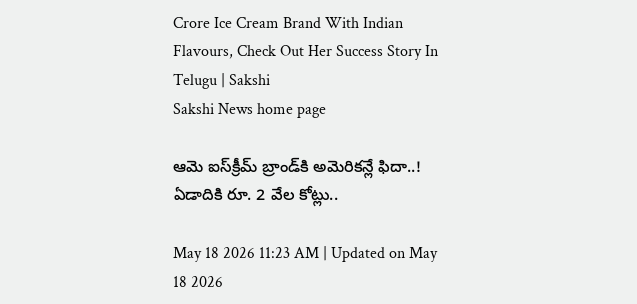Crore Ice Cream Brand With Indian Flavours, Check Out Her Success Story In Telugu | Sakshi
Sakshi News home page

ఆమె ఐస్‌క్రీమ్‌ బ్రాండ్‌కి అమెరికన్లే ఫిదా..! ఏడాదికి రూ. 2 వేల కోట్లు..

May 18 2026 11:23 AM | Updated on May 18 2026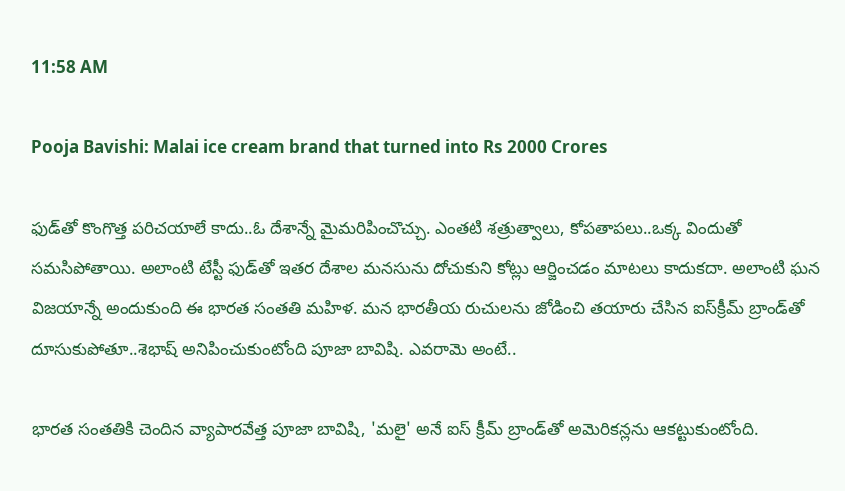11:58 AM

Pooja Bavishi: Malai ice cream brand that turned into Rs 2000 Crores

ఫుడ్‌తో కొంగొత్త పరిచయాలే కాదు..ఓ దేశాన్నే మైమరిపించొచ్చు. ఎంతటి శత్రుత్వాలు, కోపతాపలు..ఒక్క విందుతో సమసిపోతాయి. అలాంటి టేస్టీ ఫుడ్‌తో ఇతర దేశాల మనసును దోచుకుని కోట్లు ఆర్జించడం మాటలు కాదుకదా. అలాంటి ఘన విజయాన్నే అందుకుంది ఈ భారత సంతతి మహిళ. మన భారతీయ రుచులను జోడించి తయారు చేసిన ఐస్‌క్రీమ్‌ బ్రాండ్‌తో దూసుకుపోతూ..శెభాష్‌ అనిపించుకుంటోంది పూజా బావిషి. ఎవరామె అంటే..

భారత సంతతికి చెందిన వ్యాపారవేత్త పూజా బావిషి, 'మలై' అనే ఐస్ క్రీమ్ బ్రాండ్‌తో అమెరికన్లను ఆకట్టుకుంటోంది.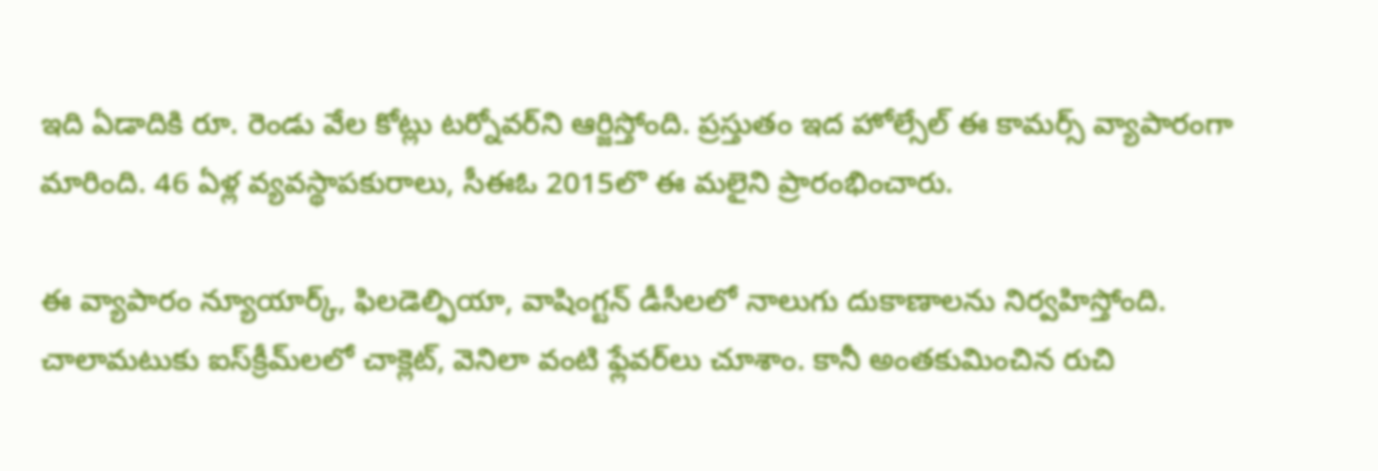ఇది ఏడాదికి రూ. రెండు వేల కోట్లు టర్నోవర్‌ని ఆర్జిస్తోంది. ప్రస్తుతం ఇద హోల్సేల్‌ ఈ కామర్స్‌ వ్యాపారంగా మారింది. 46 ఏళ్ల వ్యవస్థాపకురాలు, సీఈఓ 2015లొ ఈ మలైని ప్రారంభించారు.

ఈ వ్యాపారం న్యూయార్క్‌, ఫిలడెల్ఫియా, వాషింగ్టన్‌ డీసీలలో నాలుగు దుకాణాలను నిర్వహిస్తోంది. చాలామటుకు ఐస్‌క్రీమ్‌లలో చాక్లెట్‌, వెనిలా వంటి ఫ్లేవర్‌లు చూశాం. కానీ అంతకుమించిన రుచి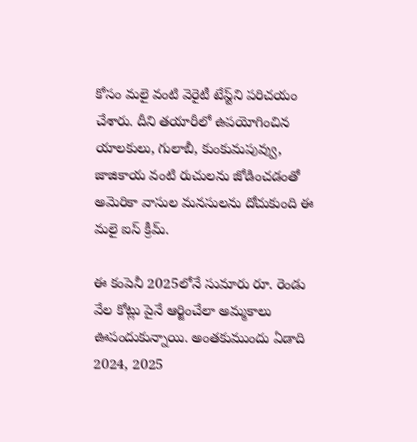కోసం మలై వంటి వెరైటీ టేస్ట్‌ని పరిచయం చేశారు. దీని తయారీలో ఉపయోగించిన యాలకులు, గులాబీ, కుంకుమపువ్వు, జాజికాయ వంటి రుచులను జోడించడంతో అమెరికా వాసుల మనసులను దోచుకుంది ఈ మలై ఐస్‌ క్రీమ్‌.

ఈ కంపెనీ 2025లోనే సుమారు రూ. రెండు వేల కోట్లు పైనే ఆర్జించేలా అమ్మకాలు ఊపందుకున్నాయి. అంతకుముందు ఏడాది 2024, 2025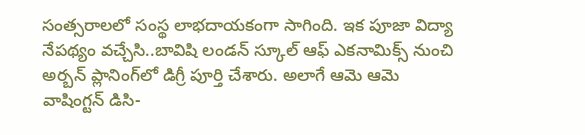సంత్సరాలలో సంస్థ లాభదాయకంగా సాగింది. ఇక పూజా విద్యా నేపథ్యం వచ్చేసి..బావిషి లండన్ స్కూల్ ఆఫ్ ఎకనామిక్స్ నుంచి అర్బన్‌ ప్లానింగ్‌లో డిగ్రీ పూర్తి చేశారు. అలాగే ఆమె ఆమె వాషింగ్టన్ డిసి-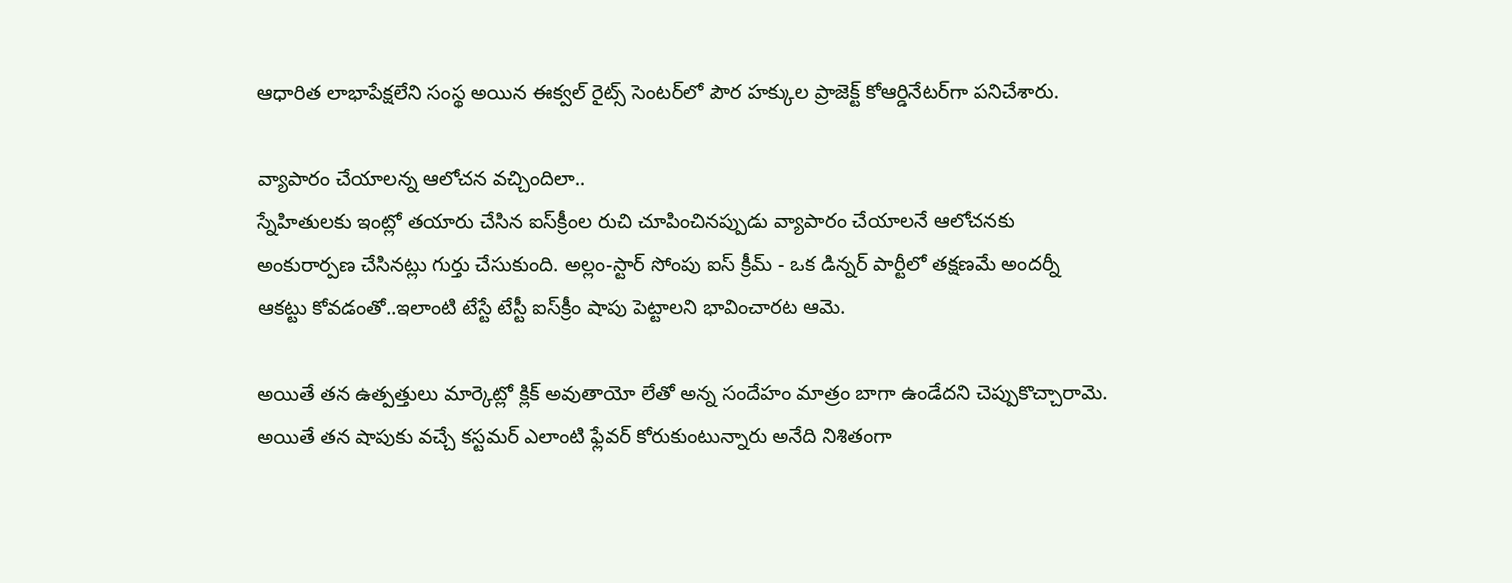ఆధారిత లాభాపేక్షలేని సంస్థ అయిన ఈక్వల్ రైట్స్ సెంటర్‌లో పౌర హక్కుల ప్రాజెక్ట్ కోఆర్డినేటర్‌గా పనిచేశారు.

వ్యాపారం చేయాలన్న ఆలోచన వచ్చిందిలా..
స్నేహితులకు ఇంట్లో తయారు చేసిన ఐస్‌క్రీంల రుచి చూపించినప్పుడు వ్యాపారం చేయాలనే ఆలోచనకు అంకురార్పణ చేసినట్లు గుర్తు చేసుకుంది. అల్లం-స్టార్ సోంపు ఐస్ క్రీమ్ - ఒక డిన్నర్ పార్టీలో తక్షణమే అందర్నీ ఆకట్టు కోవడంతో..ఇలాంటి టేస్టే టేస్టీ ఐస్‌క్రీం షాపు పెట్టాలని భావించారట ఆమె.

అయితే తన ఉత్పత్తులు మార్కెట్లో క్లిక్‌ అవుతాయో లేతో అన్న సందేహం మాత్రం బాగా ఉండేదని చెప్పుకొచ్చారామె. అయితే తన షాపుకు వచ్చే కస్టమర్‌ ఎలాంటి ఫ్లేవర్‌ కోరుకుంటున్నారు అనేది నిశితంగా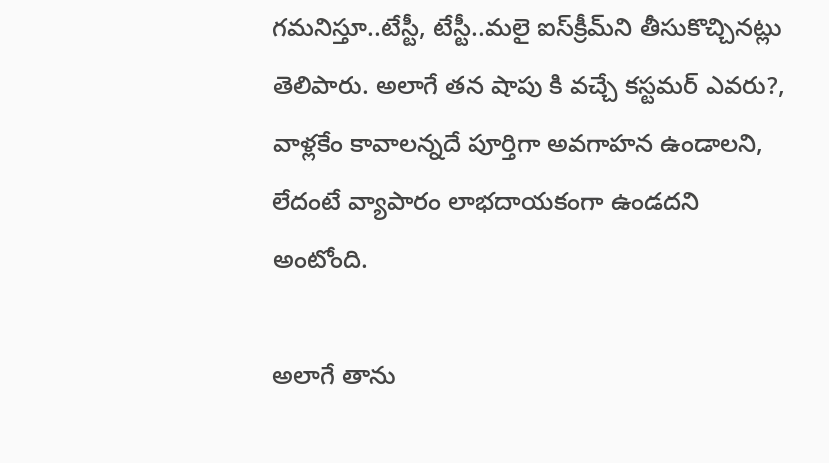గమనిస్తూ..టేస్టీ, టేస్టీ..మలై ఐస్‌క్రీమ్‌ని తీసుకొచ్చినట్లు తెలిపారు. అలాగే తన షాపు కి వచ్చే కస్టమర్‌ ఎవరు?, వాళ్లకేం కావాలన్నదే పూర్తిగా అవగాహన ఉండాలని, లేదంటే వ్యాపారం లాభదాయకంగా ఉండదని అంటోంది.

అలాగే తాను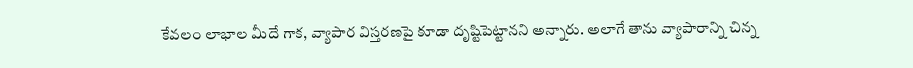కేవలం లాభాల మీదే గాక, వ్యాపార విస్తరణపై కూడా దృష్టిపెట్టానని అన్నారు. అలాగే తాను వ్యాపారాన్ని చిన్న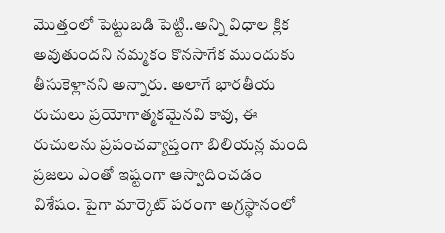మొత్తంలో పెట్టుబడి పెట్టి..అన్ని విధాల క్లిక అవుతుందని నమ్మకం కొనసాగేక ముందుకు తీసుకెళ్లానని అన్నారు. అలాగే భారతీయ రుచులు ప్రయోగాత్మకమైనవి కావు, ఈ రుచులను ప్రపంచవ్యాప్తంగా బిలియన్ల మంది ప్రజలు ఎంతో ఇష్టంగా ఆస్వాదించడం విశేషం. పైగా మార్కెట్‌ పరంగా అగ్రస్థానంలో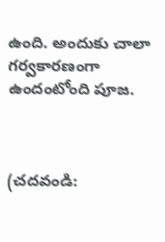ఉంది. అందుకు చాలా గర్వకారణంగా ఉందంటోంది పూజ.



(చదవండి: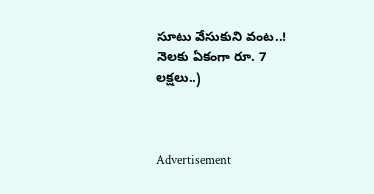సూటు వేసుకుని వంట..! నెలకు ఏకంగా రూ. 7 లక్షలు..)



Advertisement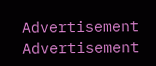Advertisement
Advertisement